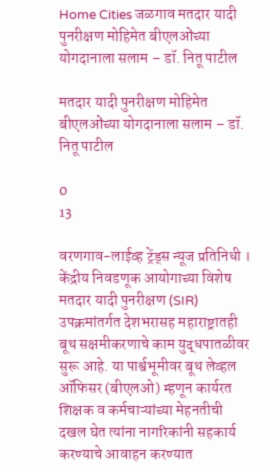Home Cities जळगाव मतदार यादी पुनरीक्षण मोहिमेत बीएलओंच्या योगदानाला सलाम – डॉ. नितू पाटील

मतदार यादी पुनरीक्षण मोहिमेत बीएलओंच्या योगदानाला सलाम – डॉ. नितू पाटील

0
13

वरणगाव-लाईव्ह ट्रेंड्स न्यूज प्रतिनिधी । केंद्रीय निवडणूक आयोगाच्या विशेष मतदार यादी पुनरीक्षण (SIR) उपक्रमांतर्गत देशभरासह महाराष्ट्रातही बूथ सक्षमीकरणाचे काम युद्धपातळीवर सुरू आहे. या पार्श्वभूमीवर बूथ लेव्हल ऑफिसर (बीएलओ) म्हणून कार्यरत शिक्षक व कर्मचाऱ्यांच्या मेहनतीची दखल घेत त्यांना नागरिकांनी सहकार्य करण्याचे आवाहन करण्यात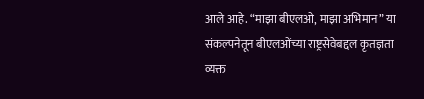आले आहे. “माझा बीएलओ, माझा अभिमान” या संकल्पनेतून बीएलओंच्या राष्ट्रसेवेबद्दल कृतज्ञता व्यक्त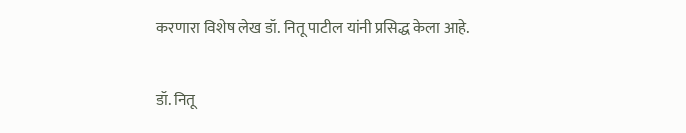करणारा विशेष लेख डॉ. नितू पाटील यांनी प्रसिद्ध केला आहे.

डॉ. नितू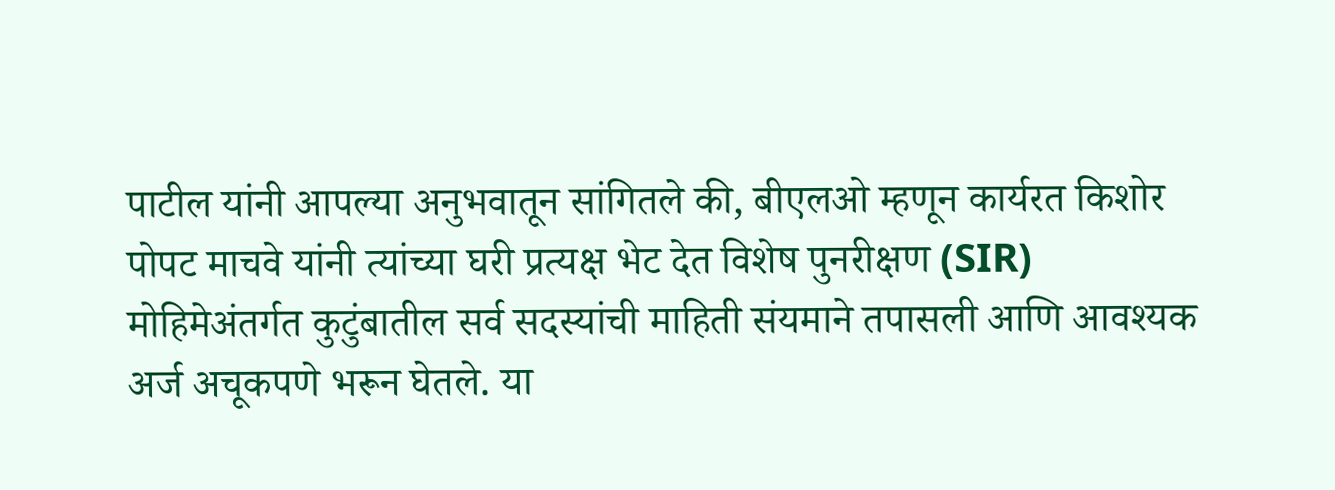पाटील यांनी आपल्या अनुभवातून सांगितले की, बीएलओ म्हणून कार्यरत किशोर पोपट माचवे यांनी त्यांच्या घरी प्रत्यक्ष भेट देत विशेष पुनरीक्षण (SIR) मोहिमेअंतर्गत कुटुंबातील सर्व सदस्यांची माहिती संयमाने तपासली आणि आवश्यक अर्ज अचूकपणे भरून घेतले. या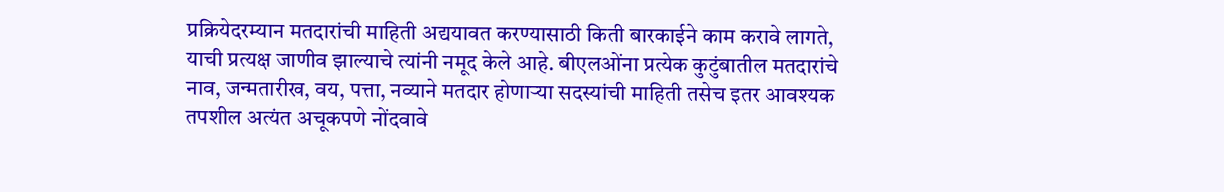प्रक्रियेदरम्यान मतदारांची माहिती अद्ययावत करण्यासाठी किती बारकाईने काम करावे लागते, याची प्रत्यक्ष जाणीव झाल्याचे त्यांनी नमूद केले आहे. बीएलओंना प्रत्येक कुटुंबातील मतदारांचे नाव, जन्मतारीख, वय, पत्ता, नव्याने मतदार होणाऱ्या सदस्यांची माहिती तसेच इतर आवश्यक तपशील अत्यंत अचूकपणे नोंदवावे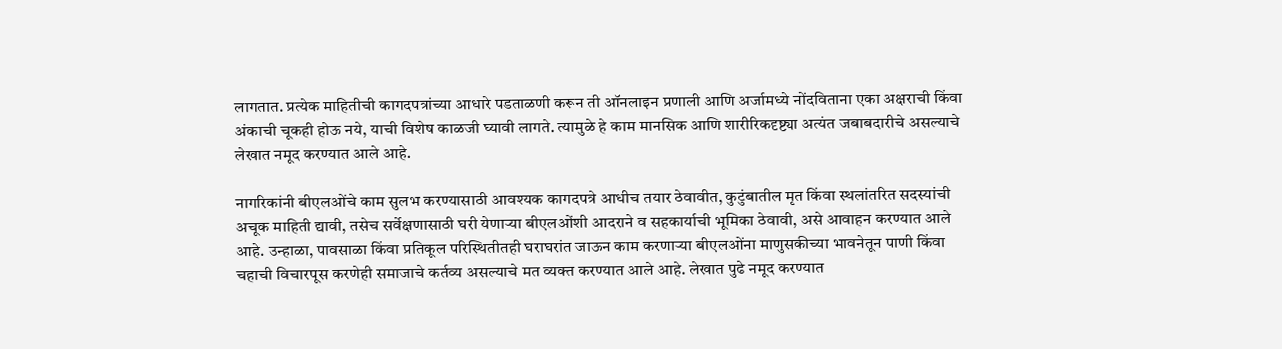लागतात. प्रत्येक माहितीची कागदपत्रांच्या आधारे पडताळणी करून ती ऑनलाइन प्रणाली आणि अर्जामध्ये नोंदविताना एका अक्षराची किंवा अंकाची चूकही होऊ नये, याची विशेष काळजी घ्यावी लागते. त्यामुळे हे काम मानसिक आणि शारीरिकदृष्ट्या अत्यंत जबाबदारीचे असल्याचे लेखात नमूद करण्यात आले आहे.

नागरिकांनी बीएलओंचे काम सुलभ करण्यासाठी आवश्यक कागदपत्रे आधीच तयार ठेवावीत, कुटुंबातील मृत किंवा स्थलांतरित सदस्यांची अचूक माहिती द्यावी, तसेच सर्वेक्षणासाठी घरी येणाऱ्या बीएलओंशी आदराने व सहकार्याची भूमिका ठेवावी, असे आवाहन करण्यात आले आहे. उन्हाळा, पावसाळा किंवा प्रतिकूल परिस्थितीतही घराघरांत जाऊन काम करणाऱ्या बीएलओंना माणुसकीच्या भावनेतून पाणी किंवा चहाची विचारपूस करणेही समाजाचे कर्तव्य असल्याचे मत व्यक्त करण्यात आले आहे. लेखात पुढे नमूद करण्यात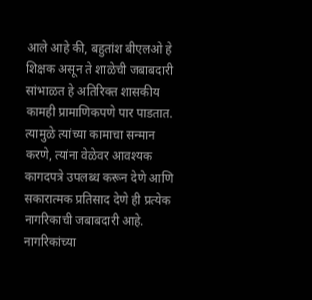आले आहे की, बहुतांश बीएलओ हे शिक्षक असून ते शाळेची जबाबदारी सांभाळत हे अतिरिक्त शासकीय कामही प्रामाणिकपणे पार पाडतात. त्यामुळे त्यांच्या कामाचा सन्मान करणे, त्यांना वेळेवर आवश्यक कागदपत्रे उपलब्ध करून देणे आणि सकारात्मक प्रतिसाद देणे ही प्रत्येक नागरिकाची जबाबदारी आहे. नागरिकांच्या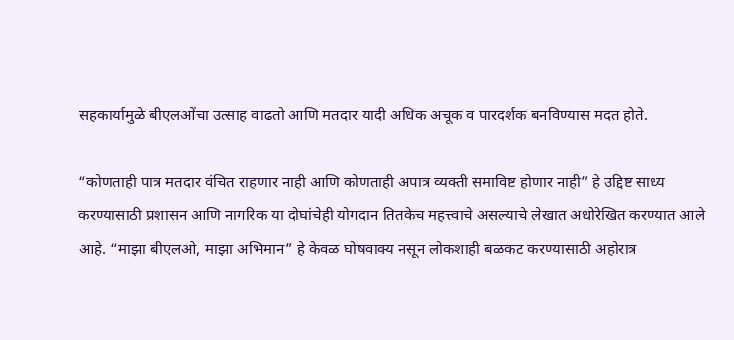सहकार्यामुळे बीएलओंचा उत्साह वाढतो आणि मतदार यादी अधिक अचूक व पारदर्शक बनविण्यास मदत होते.

“कोणताही पात्र मतदार वंचित राहणार नाही आणि कोणताही अपात्र व्यक्ती समाविष्ट होणार नाही” हे उद्दिष्ट साध्य करण्यासाठी प्रशासन आणि नागरिक या दोघांचेही योगदान तितकेच महत्त्वाचे असल्याचे लेखात अधोरेखित करण्यात आले आहे. “माझा बीएलओ, माझा अभिमान” हे केवळ घोषवाक्य नसून लोकशाही बळकट करण्यासाठी अहोरात्र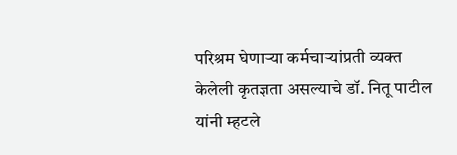परिश्रम घेणाऱ्या कर्मचाऱ्यांप्रती व्यक्त केलेली कृतज्ञता असल्याचे डॉ. नितू पाटील यांनी म्हटले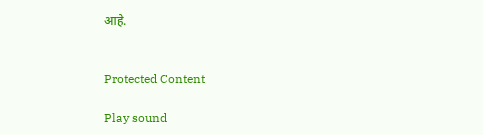आहे.


Protected Content

Play sound